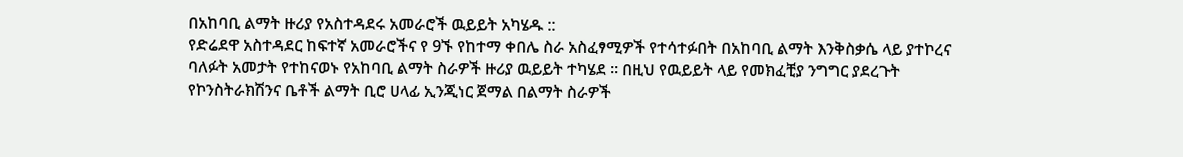በአከባቢ ልማት ዙሪያ የአስተዳደሩ አመራሮች ዉይይት አካሄዱ ::
የድሬደዋ አስተዳደር ከፍተኛ አመራሮችና የ 9ኙ የከተማ ቀበሌ ስራ አስፈፃሚዎች የተሳተፉበት በአከባቢ ልማት እንቅስቃሴ ላይ ያተኮረና ባለፉት አመታት የተከናወኑ የአከባቢ ልማት ስራዎች ዙሪያ ዉይይት ተካሄደ ፡፡ በዚህ የዉይይት ላይ የመክፈቺያ ንግግር ያደረጉት የኮንስትራክሽንና ቤቶች ልማት ቢሮ ሀላፊ ኢንጂነር ጀማል በልማት ስራዎች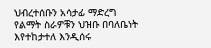ህብረተሰቡን አሳታፊ ማድረግ የልማት ስራዎቹን ህዝቡ በባለቤነት እየተከታተለ እንዲሰሩ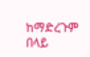ከማድረጉም በላይ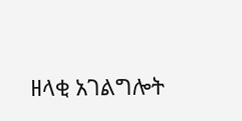ዘላቂ አገልግሎት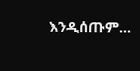እንዲሰጡም…